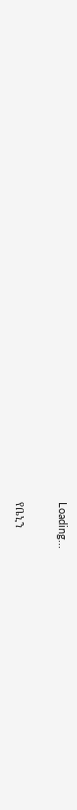Loading...

የቤኒን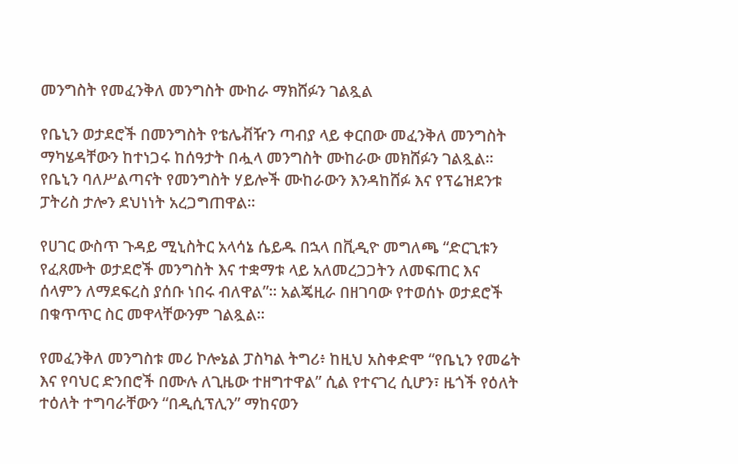መንግስት የመፈንቅለ መንግስት ሙከራ ማክሸፉን ገልጿል

የቤኒን ወታደሮች በመንግስት የቴሌቭዥን ጣብያ ላይ ቀርበው መፈንቅለ መንግስት ማካሄዳቸውን ከተነጋሩ ከሰዓታት በሗላ መንግስት ሙከራው መክሸፉን ገልጿል። የቤኒን ባለሥልጣናት የመንግስት ሃይሎች ሙከራውን እንዳከሸፉ እና የፕሬዝደንቱ ፓትሪስ ታሎን ደህነነት አረጋግጠዋል።

የሀገር ውስጥ ጉዳይ ሚኒስትር አላሳኔ ሴይዱ በኋላ በቪዲዮ መግለጫ “ድርጊቱን የፈጸሙት ወታደሮች መንግስት እና ተቋማቱ ላይ አለመረጋጋትን ለመፍጠር እና ሰላምን ለማደፍረስ ያሰቡ ነበሩ ብለዋል”። አልጄዚራ በዘገባው የተወሰኑ ወታደሮች በቁጥጥር ስር መዋላቸውንም ገልጿል።

የመፈንቅለ መንግስቱ መሪ ኮሎኔል ፓስካል ትግሪ፥ ከዚህ አስቀድሞ “የቤኒን የመሬት እና የባህር ድንበሮች በሙሉ ለጊዜው ተዘግተዋል” ሲል የተናገረ ሲሆን፣ ዜጎች የዕለት ተዕለት ተግባራቸውን “በዲሲፕሊን” ማከናወን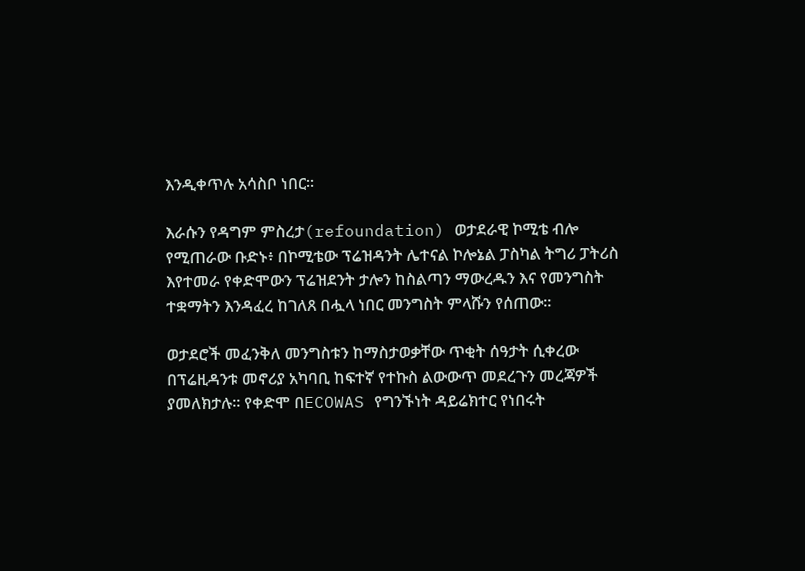እንዲቀጥሉ አሳስቦ ነበር።

እራሱን የዳግም ምስረታ(refoundation) ወታደራዊ ኮሚቴ ብሎ የሚጠራው ቡድኑ፥ በኮሚቴው ፕሬዝዳንት ሌተናል ኮሎኔል ፓስካል ትግሪ ፓትሪስ እየተመራ የቀድሞውን ፕሬዝደንት ታሎን ከስልጣን ማውረዱን እና የመንግስት ተቋማትን እንዳፈረ ከገለጸ በሗላ ነበር መንግስት ምላሹን የሰጠው።

ወታደሮች መፈንቅለ መንግስቱን ከማስታወቃቸው ጥቂት ሰዓታት ሲቀረው በፕሬዚዳንቱ መኖሪያ አካባቢ ከፍተኛ የተኩስ ልውውጥ መደረጉን መረጃዎች ያመለክታሉ። የቀድሞ በECOWAS የግንኙነት ዳይሬክተር የነበሩት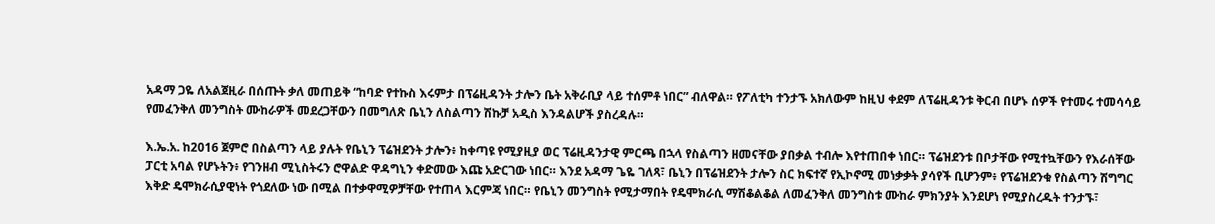አዳማ ጋዬ ለአልጀዚራ በሰጡት ቃለ መጠይቅ “ከባድ የተኩስ እሩምታ በፕሬዚዳንት ታሎን ቤት አቅራቢያ ላይ ተሰምቶ ነበር” ብለዋል። የፖለቲካ ተንታኙ አክለውም ከዚህ ቀደም ለፕሬዚዳንቱ ቅርብ በሆኑ ሰዎች የተመሩ ተመሳሳይ የመፈንቅለ መንግስት ሙከራዎች መደረጋቸውን በመግለጽ ቤኒን ለስልጣን ሽኩቻ አዲስ እንዳልሆች ያስረዳሉ።

እ.ኤ.አ. ከ2016 ጀምሮ በስልጣን ላይ ያሉት የቤኒን ፕሬዝደንት ታሎን፥ ከቀጣዩ የሚያዚያ ወር ፕሬዚዳንታዊ ምርጫ በኋላ የስልጣን ዘመናቸው ያበቃል ተብሎ እየተጠበቀ ነበር። ፕሬዝደንቱ በቦታቸው የሚተኳቸውን የእራሰቸው ፓርቲ አባል የሆኑትን፥ የገንዘብ ሚኒስትሩን ሮዋልድ ዋዳግኒን ቀድመው እጩ አድርገው ነበር። እንደ አዳማ ጌዬ ገለጻ፣ ቤኒን በፕሬዝደንት ታሎን ስር ክፍተኛ የኢኮኖሚ መነቃቃት ያሳየች ቢሆንም፥ የፕሬዝደንቁ የስልጣን ሽግግር እቅድ ዴሞክራሲያዊነት የጎደለው ነው በሚል በተቃዋሚዎቻቸው የተጠላ እርምጃ ነበር። የቤኒን መንግስት የሚታማበት የዴሞክራሲ ማሽቆልቆል ለመፈንቅለ መንግስቱ ሙከራ ምክንያት እንደሆነ የሚያስረዱት ተንታኙ፣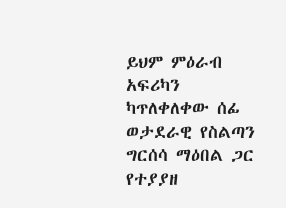ይህም ምዕራብ አፍሪካን ካጥለቀለቀው ሰፊ ወታደራዊ የስልጣን ግርሰሳ ማዕበል ጋር የተያያዘ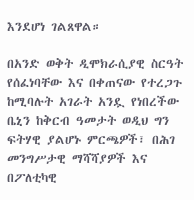እንደሆነ ገልጸዋል።

በአንድ ወቅት ዲሞክራሲያዊ ስርዓት የሰፈነባቸው እና በቀጠናው የተረጋጉ ከሚባሉት አገራት አንዷ የነበረችው ቤኒን ከቅርብ ዓመታት ወዲህ ግን ፍትሃዊ ያልሆኑ ምርጫዎች፣ በሕገ መንግሥታዊ ማሻሻያዎች እና በፖለቲካዊ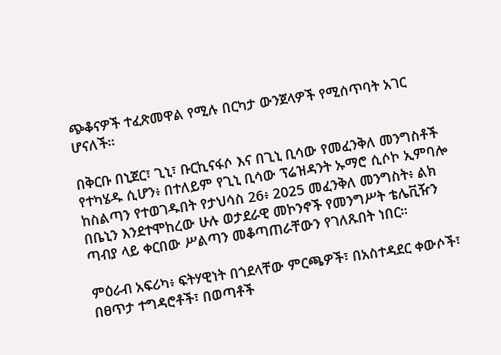ጭቆናዎች ተፈጽመዋል የሚሉ በርካታ ውንጀላዎች የሚሰጥባት አገር ሆናለች።

በቅርቡ በኒጀር፣ ጊኒ፣ ቡርኪናፋሶ እና በጊኒ ቢሳው የመፈንቅለ መንግስቶች የተካሄዱ ሲሆን፥ በተለይም የጊኒ ቢሳው ፕሬዝዳንት ኡማሮ ሲሶኮ ኢምባሎ ከስልጣን የተወገዱበት የታህሳስ 26፥ 2025 መፈንቅለ መንግስት፥ ልክ በቤኒን እንደተሞከረው ሁሉ ወታደራዊ መኮንኖች የመንግሥት ቴሌቪዥን ጣብያ ላይ ቀርበው ሥልጣን መቆጣጠራቸውን የገለጹበት ነበር።

ምዕራብ አፍሪካ፥ ፍትሃዊነት በጎደላቸው ምርጫዎች፣ በአስተዳደር ቀውሶች፣ በፀጥታ ተግዳሮቶች፣ በወጣቶች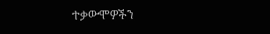ተቃውሞዎችን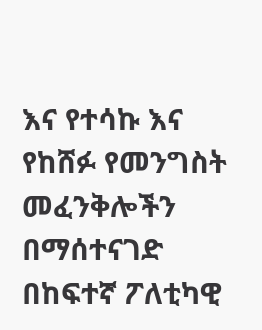እና የተሳኩ እና የከሸፉ የመንግስት መፈንቅሎችን በማሰተናገድ በከፍተኛ ፖለቲካዊ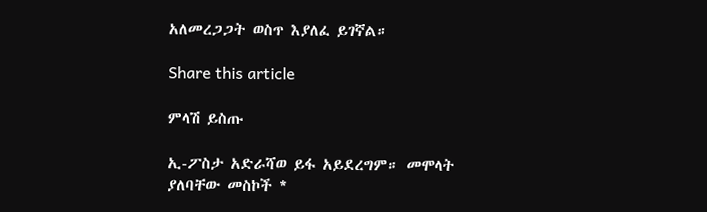አለመረጋጋት ወስጥ እያለፈ ይገኛል።

Share this article

ምላሽ ይስጡ

ኢ-ፖስታ አድራሻወ ይፋ አይደረግም። መሞላት ያለባቸው መስኮች *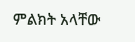ምልክት አላቸው